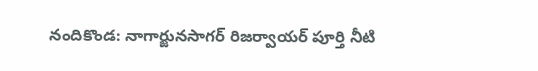నందికొండ: నాగార్జునసాగర్ రిజర్వాయర్ పూర్తి నీటి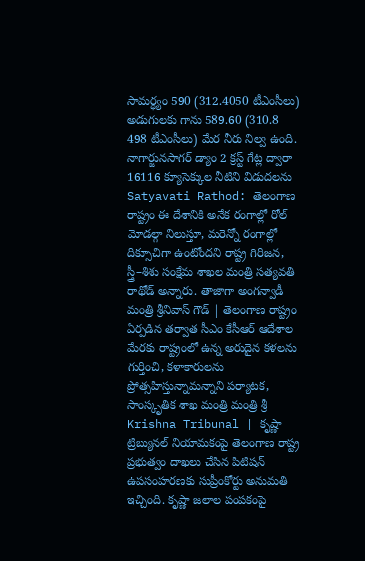సామర్ధ్యం 590 (312.4050 టీఎంసీలు) అడుగులకు గాను 589.60 (310.8 498 టీఎంసీలు) మేర నీరు నిల్వ ఉంది. నాగార్జునసాగర్ డ్యాం 2 క్రస్ట్ గేట్ల ద్వారా 16116 క్యూసెక్కుల నీటిని విడుదలను
Satyavati Rathod: తెలంగాణ రాష్ట్రం ఈ దేశానికి అనేక రంగాల్లో రోల్ మోడల్గా నిలుస్తూ, మరెన్నో రంగాల్లో దిక్సూచిగా ఉంటోందని రాష్ట్ర గిరిజన, స్త్రీ–శిశు సంక్షేమ శాఖల మంత్రి సత్యవతి రాథోడ్ అన్నారు. తాజాగా అంగన్వాడీ
మంత్రి శ్రీనివాస్ గౌడ్ | తెలంగాణ రాష్ట్రం ఏర్పడిన తర్వాత సీఎం కేసీఆర్ ఆదేశాల మేరకు రాష్ట్రంలో ఉన్న అరుదైన కళలను గుర్తించి, కళాకారులను ప్రోత్సహిస్తున్నామన్నాని పర్యాటక, సాంస్కృతిక శాఖ మంత్రి మంత్రి శ్రీ
Krishna Tribunal | కృష్ణా ట్రిబ్యునల్ నియామకంపై తెలంగాణ రాష్ట్ర ప్రభుత్వం దాఖలు చేసిన పిటిషన్ ఉపసంహరణకు సుప్రీంకోర్టు అనుమతి ఇచ్చింది. కృష్ణా జలాల పంపకంపై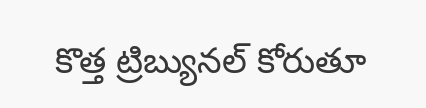కొత్త ట్రిబ్యునల్ కోరుతూ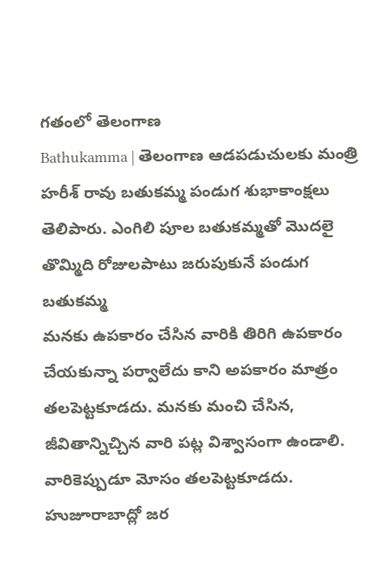గతంలో తెలంగాణ
Bathukamma | తెలంగాణ ఆడపడుచులకు మంత్రి హరీశ్ రావు బతుకమ్మ పండుగ శుభాకాంక్షలు తెలిపారు. ఎంగిలి పూల బతుకమ్మతో మొదలై తొమ్మిది రోజులపాటు జరుపుకునే పండుగ బతుకమ్మ
మనకు ఉపకారం చేసిన వారికి తిరిగి ఉపకారం చేయకున్నా పర్వాలేదు కాని అపకారం మాత్రం తలపెట్టకూడదు. మనకు మంచి చేసిన, జీవితాన్నిచ్చిన వారి పట్ల విశ్వాసంగా ఉండాలి. వారికెప్పుడూ మోసం తలపెట్టకూడదు. హుజూరాబాద్లో జర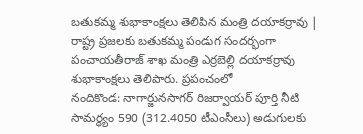బతుకమ్మ శుభాకాంక్షలు తెలిపిన మంత్రి దయాకర్రావు | రాష్ట్ర ప్రజలకు బతుకమ్మ పండుగ సందర్భంగా పంచాయతీరాజ్ శాఖ మంత్రి ఎర్రబెల్లి దయాకర్రావు శుభాకాంక్షలు తెలిపారు. ప్రపంచంలో
నందికొండ: నాగార్జునసాగర్ రిజర్వాయర్ పూర్తి నీటి సామర్ధ్యం 590 (312.4050 టీఎంసీలు) అడుగులకు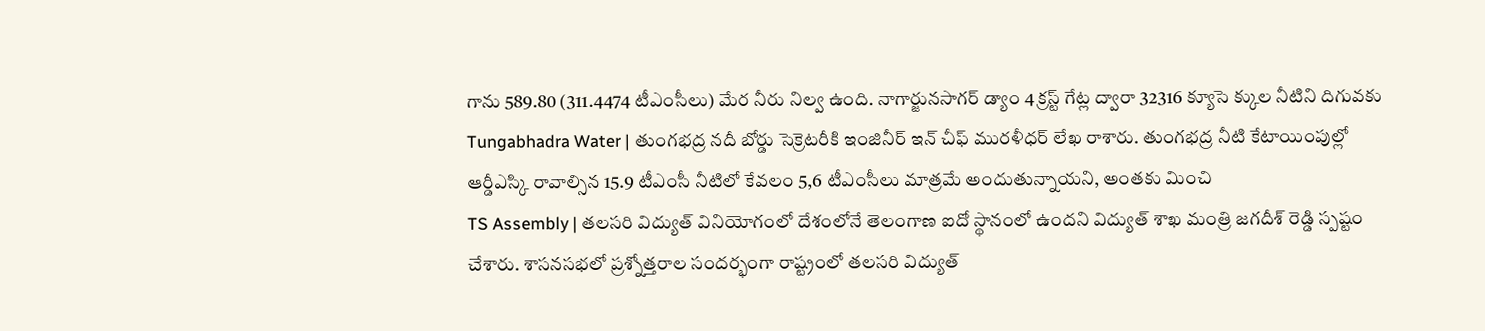గాను 589.80 (311.4474 టీఎంసీలు) మేర నీరు నిల్వ ఉంది. నాగార్జునసాగర్ డ్యాం 4 క్రస్ట్ గేట్ల ద్వారా 32316 క్యూసె క్కుల నీటిని దిగువకు
Tungabhadra Water | తుంగభద్ర నదీ బోర్డు సెక్రెటరీకి ఇంజినీర్ ఇన్ చీఫ్ మురళీధర్ లేఖ రాశారు. తుంగభద్ర నీటి కేటాయింపుల్లో ఆర్డీఎస్కి రావాల్సిన 15.9 టీఎంసీ నీటిలో కేవలం 5,6 టీఎంసీలు మాత్రమే అందుతున్నాయని, అంతకు మించి
TS Assembly | తలసరి విద్యుత్ వినియోగంలో దేశంలోనే తెలంగాణ ఐదో స్థానంలో ఉందని విద్యుత్ శాఖ మంత్రి జగదీశ్ రెడ్డి స్పష్టం చేశారు. శాసనసభలో ప్రశ్నోత్తరాల సందర్భంగా రాష్ట్రంలో తలసరి విద్యుత్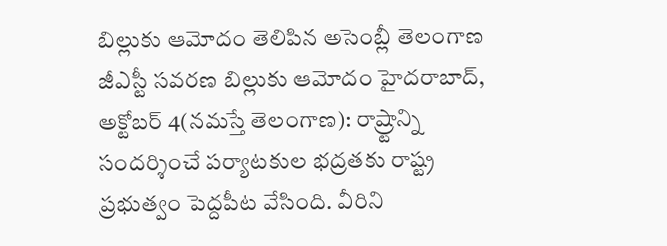బిల్లుకు ఆమోదం తెలిపిన అసెంబ్లీ తెలంగాణ జీఎస్టీ సవరణ బిల్లుకు ఆమోదం హైదరాబాద్, అక్టోబర్ 4(నమస్తే తెలంగాణ): రాష్ర్టాన్ని సందర్శించే పర్యాటకుల భద్రతకు రాష్ట్ర ప్రభుత్వం పెద్దపీట వేసింది. వీరిని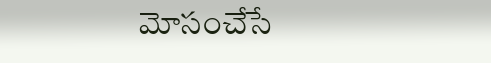మోసంచేసే